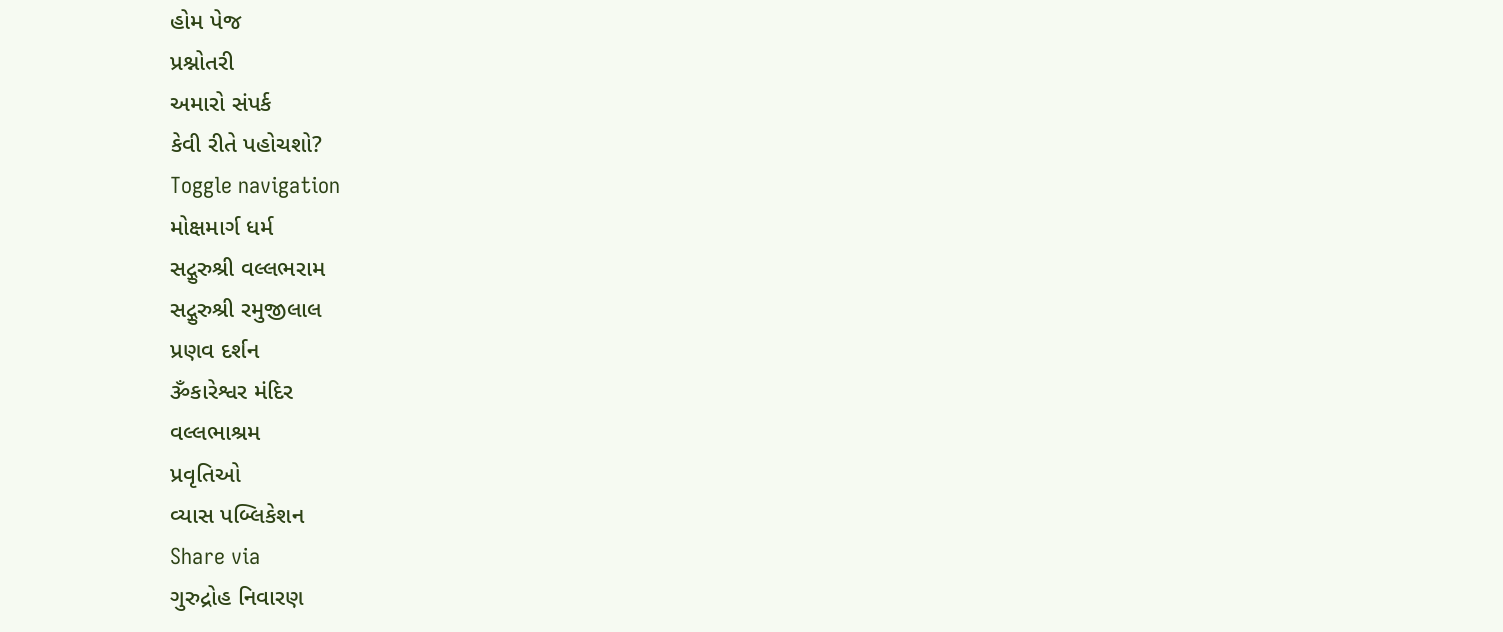હોમ પેજ
પ્રશ્નોતરી
અમારો સંપર્ક
કેવી રીતે પહોચશો?
Toggle navigation
મોક્ષમાર્ગ ધર્મ
સદ્ગુરુશ્રી વલ્લભરામ
સદ્ગુરુશ્રી રમુજીલાલ
પ્રણવ દર્શન
ૐકારેશ્વર મંદિર
વલ્લભાશ્રમ
પ્રવૃતિઓ
વ્યાસ પબ્લિકેશન
Share via
ગુરુદ્રોહ નિવારણ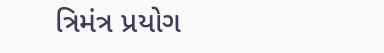ત્રિમંત્ર પ્રયોગ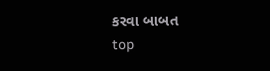કરવા બાબત
top